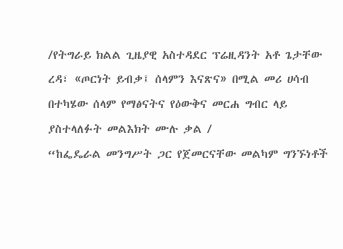/የትግራይ ክልል ጊዜያዊ አስተዳደር ፕሬዚዳንት አቶ ጌታቸው ረዳ፣ «ጦርነት ይብቃ፤ ሰላምን እናጽና» በሚል መሪ ሀሳብ በተካሄው ሰላም የማፅናትና የዕውቅና መርሐ ግብር ላይ ያስተላለፉት መልእክት ሙሉ ቃል /
“ከፌዴራል መንግሥት ጋር የጀመርናቸው መልካም ግንኙነቶች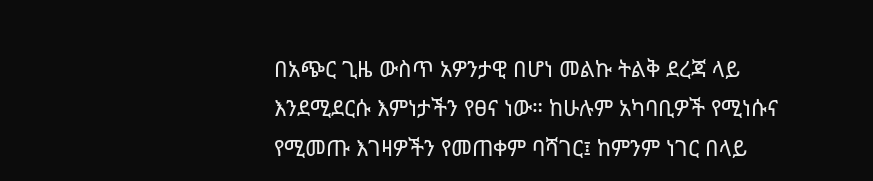በአጭር ጊዜ ውስጥ አዎንታዊ በሆነ መልኩ ትልቅ ደረጃ ላይ እንደሚደርሱ እምነታችን የፀና ነው። ከሁሉም አካባቢዎች የሚነሱና የሚመጡ እገዛዎችን የመጠቀም ባሻገር፤ ከምንም ነገር በላይ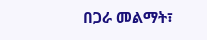በጋራ መልማት፣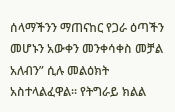ሰላማችንን ማጠናከር የጋራ ዕጣችን መሆኑን አውቀን መንቀሳቀስ መቻል አለብን” ሲሉ መልዕክት አስተላልፈዋል። የትግራይ ክልል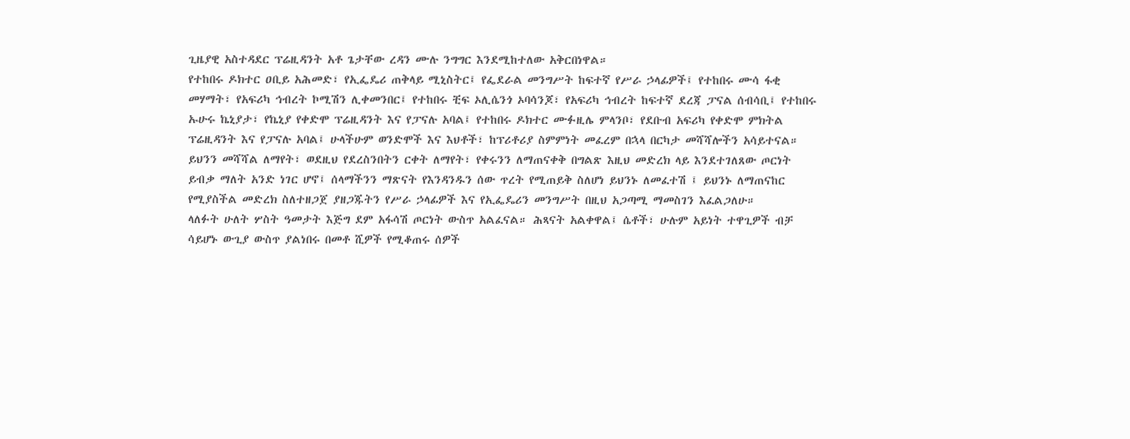ጊዜያዊ አስተዳደር ፕሬዚዳንት አቶ ጌታቸው ረዳን ሙሉ ንግግር እንደሚከተለው አቅርበነዋል።
የተከበሩ ዶክተር ዐቢይ አሕመድ፣ የኢፌዴሪ ጠቅላይ ሚኒስትር፤ የፌደራል መንግሥት ከፍተኛ የሥራ ኃላፊዎች፤ የተከበሩ ሙሳ ፋቂ መሃማት፣ የአፍሪካ ኅብረት ኮሚሽን ሊቀመንበር፤ የተከበሩ ቺፍ ኦሊሴንጎ ኦባሳንጆ፣ የአፍሪካ ኅብረት ከፍተኛ ደረጃ ፓናል ሰብሳቢ፤ የተከበሩ ኡሁሩ ኬኒያታ፣ የኬኒያ የቀድሞ ፕሬዚዳንት እና የፓናሉ አባል፤ የተከበሩ ዶክተር ሙፉዚሌ ምላንቦ፣ የደቡብ አፍሪካ የቀድሞ ምክትል ፕሬዚዳንት እና የፓናሉ አባል፤ ሁላችሁም ወንድሞች እና እህቶች፣ ከፕሪቶሪያ ስምምነት መፈረም በኋላ በርካታ መሻሻሎችን አሳይተናል። ይህንን መሻሻል ለማየት፣ ወደዚህ የደረስንበትን ርቀት ለማየት፣ የቀሩንን ለማጠናቀቅ በግልጽ እዚህ መድረክ ላይ እንደተገለጸው ጦርነት ይብቃ ማለት አንድ ነገር ሆኖ፤ ሰላማችንን ማጽናት የእንዳንዱን ሰው ጥረት የሚጠይቅ ስለሆነ ይህንኑ ለመፈተሽ ፤ ይህንኑ ለማጠናከር የሚያስችል መድረክ ስለተዘጋጀ ያዘጋጁትን የሥራ ኃላፊዎች እና የኢፌዴሪን መንግሥት በዚህ አጋጣሚ ማመስገን እፈልጋለሁ።
ላለፉት ሁለት ሦስት ዓመታት እጅግ ደም አፋሳሽ ጦርነት ውስጥ አልፈናል። ሕጻናት አልቀዋል፤ ሴቶች፣ ሁሉም አይነት ተዋጊዎች ብቻ ሳይሆኑ ውጊያ ውስጥ ያልነበሩ በመቶ ሺዎች የሚቆጠሩ ሰዎች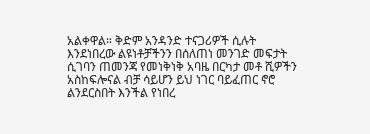አልቀዋል። ቅድም አንዳንድ ተናጋሪዎች ሲሉት እንደነበረው ልዩነቶቻችንን በሰለጠነ መንገድ መፍታት ሲገባን ጠመንጃ የመነቅነቅ አባዜ በርካታ መቶ ሺዎችን አስከፍሎናል ብቻ ሳይሆን ይህ ነገር ባይፈጠር ኖሮ ልንደርስበት እንችል የነበረ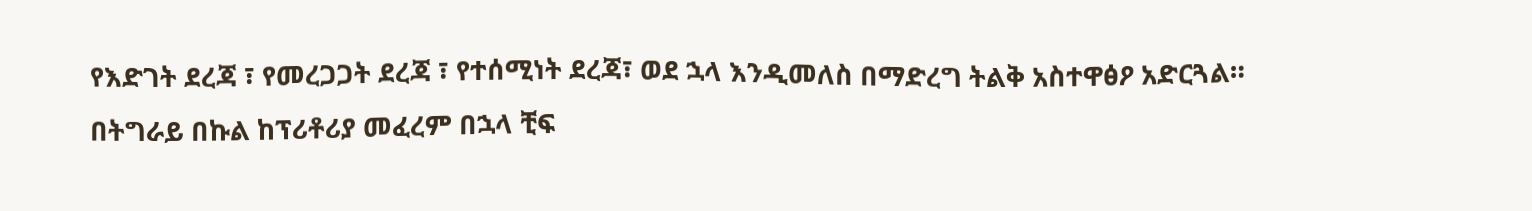የእድገት ደረጃ ፣ የመረጋጋት ደረጃ ፣ የተሰሚነት ደረጃ፣ ወደ ኋላ እንዲመለስ በማድረግ ትልቅ አስተዋፅዖ አድርጓል።
በትግራይ በኩል ከፕሪቶሪያ መፈረም በኋላ ቺፍ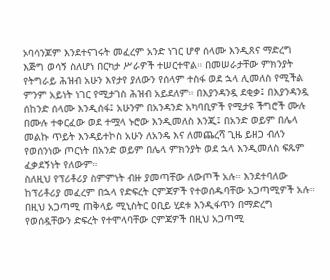ኦባሳንጆም እንደተናገሩት መፈረም አንድ ነገር ሆኖ ሰላሙ እንዲጸና ማድረግ እጅግ ወሳኝ ስለሆነ በርካታ ሥራዎች ተሠርተዋል። በመሠራታቸው ምክንያት የትግራይ ሕዝብ አሁን እየታየ ያለውን የሰላም ተስፋ ወደ ኋላ ሊመለስ የሚችል ምንም አይነት ነገር የሚታገስ ሕዝብ አይደለም። በእያንዳንዷ ደቂቃ፤ በእያንዳንዷ ሰከንድ ሰላሙ እንዲሰፋ፤ አሁንም በአንዳንድ አካባቢዎች የሚታዩ ችግሮች ሙሉ በሙሉ ተቀርፈው ወደ ተሟላ ኑሮው እንዲመለስ እንጂ፤ በአንድ ወይም በሌላ መልኩ ጥይት እንዳይተኮስ አሁን ለአንዴ እና ለመጨረሻ ጊዜ ይዘጋ ብለን የወሰንነው ጦርነት በአንድ ወይም በሌላ ምክንያት ወደ ኋላ እንዲመለስ ፍጹም ፈቃደኝነት የለውም።
ስለዚህ የፕሪቶሪያ ስምምነት ብዙ ያመጣቸው ለውጦች አሉ። እንደተባለው ከፕሪቶሪያ መፈረም በኋላ የድፍረት ርምጃዎች የተወሰዱባቸው አጋጣሚዎች አሉ። በዚህ አጋጣሚ ጠቅላይ ሚኒስትር ዐቢይ ሂደቱ እንዲፋጥን በማድረግ የወሰዷቸውን ድፍረት የተሞላባቸው ርምጃዎች በዚህ አጋጣሚ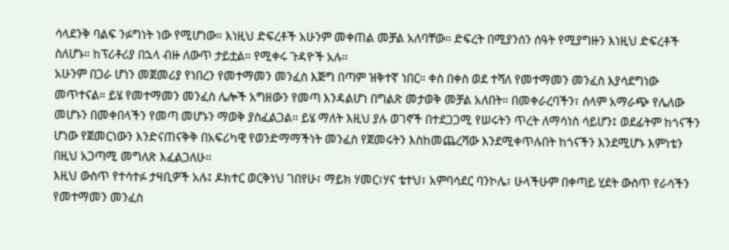ሳላደንቅ ባልፍ ንፉግነት ነው የሚሆነው። እነዚህ ድፍረቶች አሁንም መቀጠል መቻል አለባቸው። ድፍረት በሚያንሰን ሰዓት የሚያግዙን እነዚህ ድፍረቶች ስለሆኑ። ከፕሪቶሪያ በኋላ ብዙ ለውጥ ታይቷል። የሚቀሩ ጉዳዮች አሉ።
አሁንም በጋራ ሆነን መጀመሪያ የነበረን የመተማመን መንፈስ እጅግ በጣም ዝቅተኛ ነበር። ቀስ በቀስ ወደ ተሻለ የመተማመን መንፈስ እያሳደግነው መጥተናል። ይሄ የመተማመን መንፈስ ሌሎች አግዘውን የመጣ እንዳልሆነ በግልጽ መታወቅ መቻል አለበት። በመቀራረባችን፣ ሰላም አማራጭ የሌለው መሆኑን በመቀበላችን የመጣ መሆኑን ማወቅ ያስፈልጋል። ይሄ ማለት እዚህ ያሉ ወገኖች በተደጋጋሚ የሠሩትን ጥረት ለማሳነስ ሳይሆን፤ ወደፊትም ከጎናችን ሆነው የጀመርነውን እንድናጠናቅቅ በአፍሪካዊ የወንድማማችነት መንፈስ የጀመሩትን እስከመጨረሻው እንደሚቀጥሉበት ከጎናችን እንደሚሆኑ እምነቴን በዚህ አጋጣሚ መግለጽ እፈልጋለሁ።
እዚህ ውስጥ የተሳተፉ ታዛቢዎች አሉ፤ ዶክተር ወርቅነህ ገበየሁ፣ ማይክ ሃመር፣ሃና ቴተህ፣ አምባሳደር ባንኮሌ፣ ሁላችሁም በቀጣይ ሂደት ውስጥ የራሳችን የመተማመን መንፈስ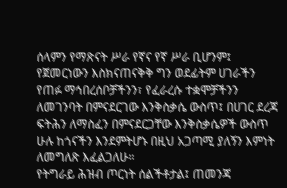ሰላምን የማጽናት ሥራ የኛና የኛ ሥራ ቢሆንም፤ የጀመርነውን እስክናጠናቅቅ ግን ወደፊትም ሀገራችን የጠፉ ማኅበረሰቦቻችንን፣ የፈራረሱ ተቋሞቻችንን ለመገንባት በምናደርገው እንቅስቃሴ ውስጥ፤ በሀገር ደረጃ ፍትሕን ለማስፈን በምናደርጋቸው እንቅስቃሴዎች ውስጥ ሁሉ ከጎናችን እንደምትሆኑ በዚህ አጋጣሚ ያለኝን እምነት ለመግለጽ እፈልጋለሁ።
የትግራይ ሕዝብ ጦርነት ሰልችቶታል፤ ጠመንጃ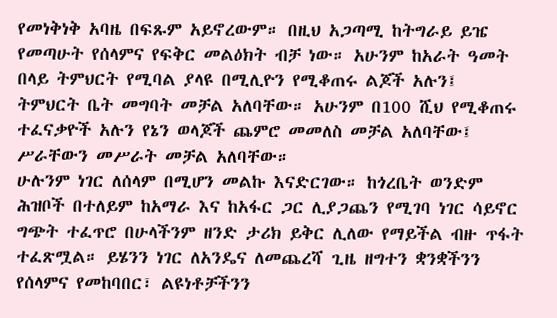የመነቅነቅ አባዜ በፍጹም አይኖረውም። በዚህ አጋጣሚ ከትግራይ ይዤ የመጣሁት የሰላምና የፍቅር መልዕክት ብቻ ነው። አሁንም ከአራት ዓመት በላይ ትምህርት የሚባል ያላዩ በሚሊዮን የሚቆጠሩ ልጆች አሉን፤ ትምህርት ቤት መግባት መቻል አለባቸው። አሁንም በ100 ሺህ የሚቆጠሩ ተፈናቃዮች አሉን የኔን ወላጆች ጨምሮ መመለስ መቻል አለባቸው፤ ሥራቸውን መሥራት መቻል አለባቸው።
ሁሉንም ነገር ለሰላም በሚሆን መልኩ እናድርገው። ከጎረቤት ወንድም ሕዝቦች በተለይም ከአማራ እና ከአፋር ጋር ሊያጋጨን የሚገባ ነገር ሳይኖር ግጭት ተፈጥሮ በሁላችንም ዘንድ ታሪክ ይቅር ሊለው የማይችል ብዙ ጥፋት ተፈጽሟል። ይሄንን ነገር ለአንዴና ለመጨረሻ ጊዜ ዘግተን ቋንቋችንን የሰላምና የመከባበር፣ ልዩነቶቻችንን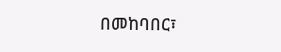በመከባበር፣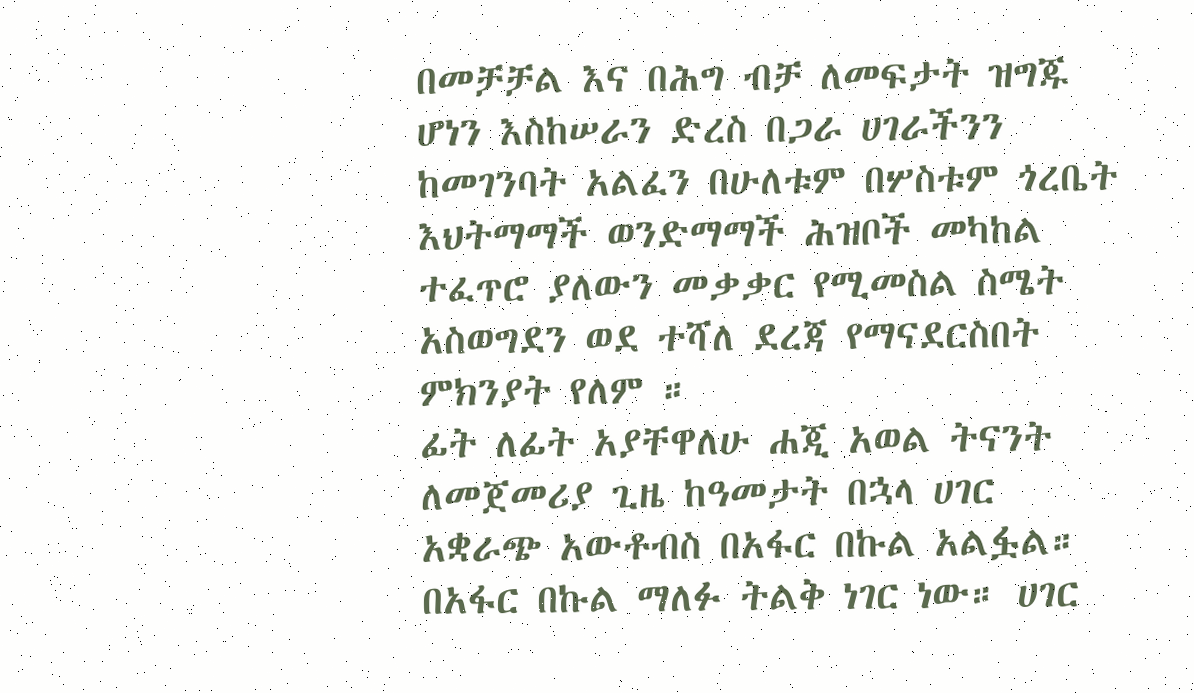በመቻቻል እና በሕግ ብቻ ለመፍታት ዝግጁ ሆነን እስከሠራን ድረስ በጋራ ሀገራችንን ከመገንባት አልፈን በሁለቱም በሦስቱም ጎረቤት እህትማማች ወንድማማች ሕዝቦች መካከል ተፈጥሮ ያለውን መቃቃር የሚመስል ስሜት አስወግደን ወደ ተሻለ ደረጃ የማናደርስበት ምክንያት የለም ።
ፊት ለፊት አያቸዋለሁ ሐጂ አወል ትናንት ለመጀመሪያ ጊዜ ከዓመታት በኋላ ሀገር አቋራጭ አውቶብስ በአፋር በኩል አልፏል። በአፋር በኩል ማለፉ ትልቅ ነገር ነው። ሀገር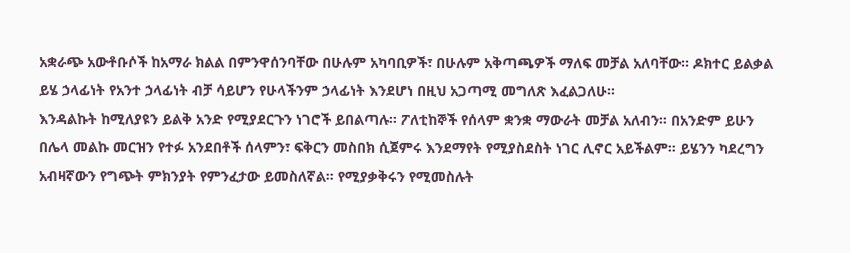አቋራጭ አውቶቡሶች ከአማራ ክልል በምንዋሰንባቸው በሁሉም አካባቢዎች፣ በሁሉም አቅጣጫዎች ማለፍ መቻል አለባቸው። ዶክተር ይልቃል ይሄ ኃላፊነት የአንተ ኃላፊነት ብቻ ሳይሆን የሁላችንም ኃላፊነት እንደሆነ በዚህ አጋጣሚ መግለጽ እፈልጋለሁ።
እንዳልኩት ከሚለያዩን ይልቅ አንድ የሚያደርጉን ነገሮች ይበልጣሉ። ፖለቲከኞች የሰላም ቋንቋ ማውራት መቻል አለብን። በአንድም ይሁን በሌላ መልኩ መርዝን የተፉ አንደበቶች ሰላምን፣ ፍቅርን መስበክ ሲጀምሩ እንደማየት የሚያስደስት ነገር ሊኖር አይችልም። ይሄንን ካደረግን አብዛኛውን የግጭት ምክንያት የምንፈታው ይመስለኛል። የሚያቃቅሩን የሚመስሉት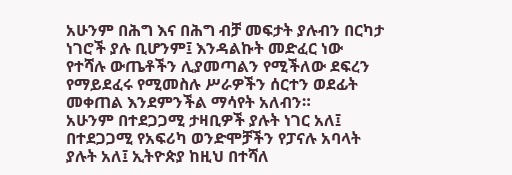አሁንም በሕግ እና በሕግ ብቻ መፍታት ያሉብን በርካታ ነገሮች ያሉ ቢሆንም፤ እንዳልኩት መድፈር ነው የተሻሉ ውጤቶችን ሊያመጣልን የሚችለው ደፍረን የማይደፈሩ የሚመስሉ ሥራዎችን ሰርተን ወደፊት መቀጠል እንደምንችል ማሳየት አለብን።
አሁንም በተደጋጋሚ ታዛቢዎች ያሉት ነገር አለ፤ በተደጋጋሚ የአፍሪካ ወንድሞቻችን የፓናሉ አባላት ያሉት አለ፤ ኢትዮጵያ ከዚህ በተሻለ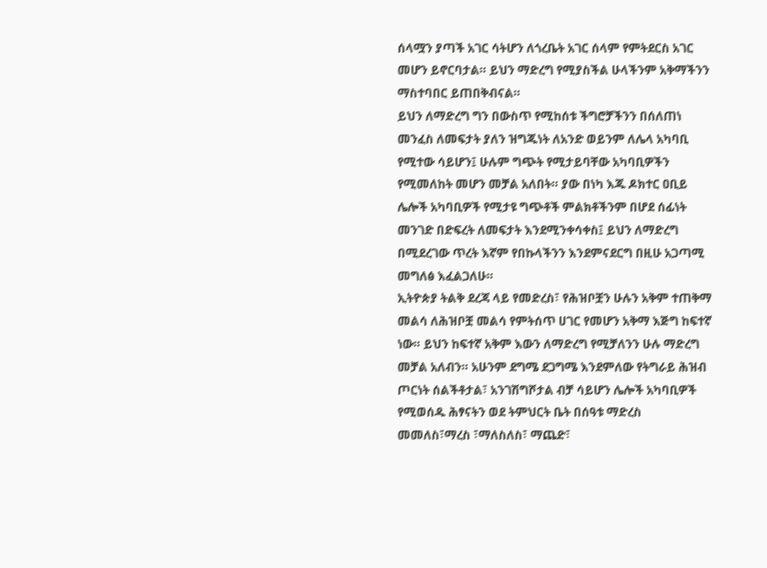ሰላሟን ያጣች አገር ሳትሆን ለጎረቤት አገር ሰላም የምትደርስ አገር መሆን ይኖርባታል። ይህን ማድረግ የሚያስችል ሁላችንም አቅማችንን ማስተባበር ይጠበቅብናል።
ይህን ለማድረግ ግን በውስጥ የሚከሰቱ ችግሮቻችንን በሰለጠነ መንፈስ ለመፍታት ያለን ዝግጁነት ለአንድ ወይንም ለሌላ አካባቢ የሚተው ሳይሆን፤ ሁሉም ግጭት የሚታይባቸው አካባቢዎችን የሚመለከት መሆን መቻል አለበት። ያው በነካ እጁ ዶክተር ዐቢይ ሌሎች አካባቢዎች የሚታዩ ግጭቶች ምልክቶችንም በሆደ ሰፊነት መንገድ በድፍረት ለመፍታት እንደሚንቀሳቀስ፤ ይህን ለማድረግ በሚደረገው ጥረት እኛም የበኩላችንን እንደምናደርግ በዚሁ አጋጣሚ መግለፅ እፈልጋለሁ።
ኢትዮጵያ ትልቅ ደረጃ ላይ የመድረስ፣ የሕዝቦቿን ሁሉን አቅም ተጠቅማ መልሳ ለሕዝቦቿ መልሳ የምትሰጥ ሀገር የመሆን አቅማ እጅግ ከፍተኛ ነው። ይህን ከፍተኛ አቅም እውን ለማድረግ የሚቻለንን ሁሉ ማድረግ መቻል አለብን። አሁንም ደግሜ ደጋግሜ እንደምለው የትግራይ ሕዝብ ጦርነት ሰልችቶታል፣ አንገሽግሾታል ብቻ ሳይሆን ሌሎች አካባቢዎች የሚወሰዱ ሕፃናትን ወደ ትምህርት ቤት በሰዓቱ ማድረስ መመለስ፣ማረስ ፣ማለስለስ፣ ማጨድ፣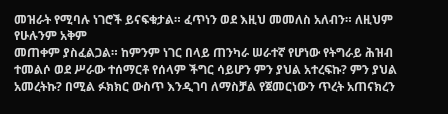መዝራት የሚባሉ ነገሮች ይናፍቁታል። ፈጥነን ወደ እዚህ መመለስ አለብን። ለዚህም የሁሉንም አቅም
መጠቀም ያስፈልጋል። ከምንም ነገር በላይ ጠንካራ ሠራተኛ የሆነው የትግራይ ሕዝብ ተመልሶ ወደ ሥራው ተሰማርቶ የሰላም ችግር ሳይሆን ምን ያህል አተረፍኩ? ምን ያህል አመረትኩ? በሚል ፉክክር ውስጥ እንዲገባ ለማስቻል የጀመርነውን ጥረት አጠናክረን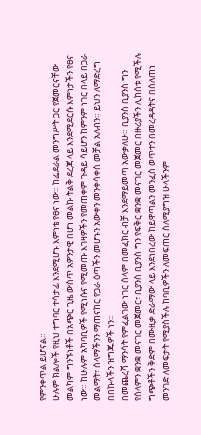የምንቀጥል ይሆናል።
ሁሉም ክልሎች የዚህ ተግባር ተሳታፊ እንደሚሆኑ እምነቴ የፀና ነው። ከፌደራል መንግሥት ጋር የጀመርናቸው መልካም ግንኙነቶች በአጭር ጊዜ ውስጥ አዎንታዊ በሆነ መልኩ ትልቅ ደረጃ ላይ እንደሚደርሱ እምነታችን የፀና ነው። ከሁሉም አካባቢዎች የሚነሱና የሚመጡ እገዛዎችን የመጠቀም ጉዳይ ሳይሆን ከምንም ነገር በላይ በጋራ መልማት፣ ሰላማችንን ማጠናከር የጋራ ዕጣችን መሆኑን አውቀን መንቀሳቀስ መቻል አለብን። ይህን ለማድረግ በበኩላችን ዝግጁዎች ነን።
በመጨረሻ ማንሳት የምፈልገው ነገር ሰላም በመፈክር ብቻ እንደማይመጣ አውቃለሁ። ቢያንስ ቢያንስ ግን የሰላምን ቋንቋ መናገር መጀመር፣ ቢያንስ ቢያንስ ግን የፍቅር ቋንቋ መናገር መጀመር በዙሪያችን ሊከሰቱ የሚችሉ ግጭቶችን ቅድም በሙዚቃ ድራማው ላይ እንደነበረው ከይዋጣልን መንፈስ ወጥተን በመረዳዳትና በሰለጠነ መንገድ ለመፍታት የሚያስችሉ ከባቢዎችን ለመፍጠር ስለሚያግዝ ሁላችንም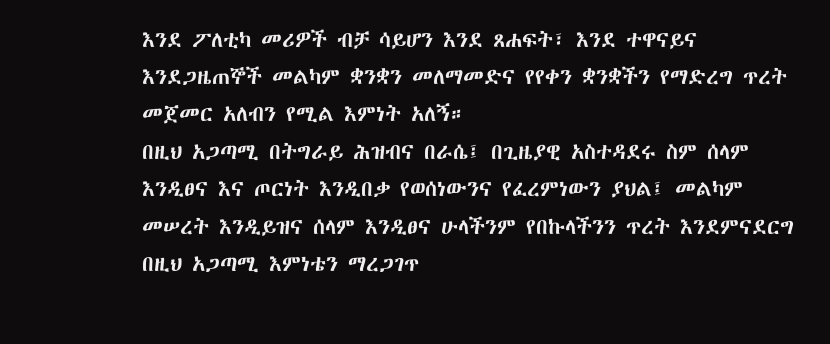እንደ ፖለቲካ መሪዎች ብቻ ሳይሆን እንደ ጸሐፍት፣ እንደ ተዋናይና እንደጋዜጠኞች መልካም ቋንቋን መለማመድና የየቀን ቋንቋችን የማድረግ ጥረት መጀመር አለብን የሚል እምነት አለኝ።
በዚህ አጋጣሚ በትግራይ ሕዝብና በራሴ፤ በጊዜያዊ አስተዳደሩ ስም ሰላም እንዲፀና እና ጦርነት እንዲበቃ የወሰነውንና የፈረምነውን ያህል፤ መልካም መሠረት እንዲይዝና ሰላም እንዲፀና ሁላችንም የበኩላችንን ጥረት እንደምናደርግ በዚህ አጋጣሚ እምነቴን ማረጋገጥ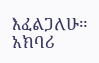እፈልጋለሁ። አክባሪ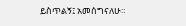ይስጥልኝ፤ አመሰግናለሁ።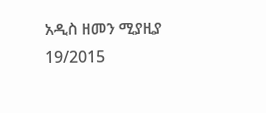አዲስ ዘመን ሚያዚያ 19/2015